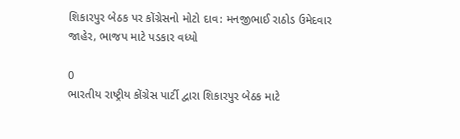શિકારપુર બેઠક પર કોંગ્રેસનો મોટો દાવ: મનજીભાઈ રાઠોડ ઉમેદવાર જાહેર, ભાજપ માટે પડકાર વધ્યો

0
ભારતીય રાષ્ટ્રીય કોંગ્રેસ પાર્ટી દ્વારા શિકારપુર બેઠક માટે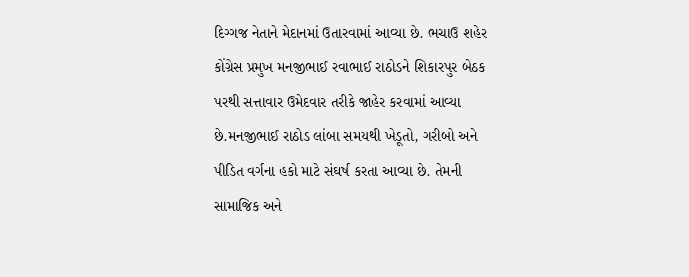દિગ્ગજ નેતાને મેદાનમાં ઉતારવામાં આવ્યા છે. ભચાઉ શહેર કોંગ્રેસ પ્રમુખ મનજીભાઈ રવાભાઈ રાઠોડને શિકારપુર બેઠક પરથી સત્તાવાર ઉમેદવાર તરીકે જાહેર કરવામાં આવ્યા છે.મનજીભાઈ રાઠોડ લાંબા સમયથી ખેડૂતો, ગરીબો અને પીડિત વર્ગના હકો માટે સંઘર્ષ કરતા આવ્યા છે. તેમની સામાજિક અને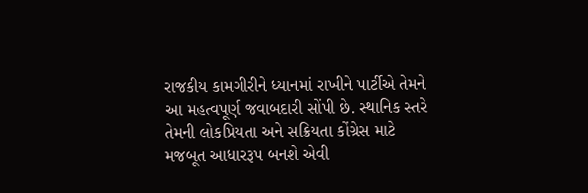રાજકીય કામગીરીને ધ્યાનમાં રાખીને પાર્ટીએ તેમને આ મહત્વપૂર્ણ જવાબદારી સોંપી છે. સ્થાનિક સ્તરે તેમની લોકપ્રિયતા અને સક્રિયતા કોંગ્રેસ માટે મજબૂત આધારરૂપ બનશે એવી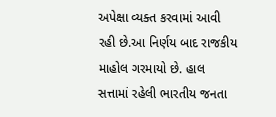અપેક્ષા વ્યક્ત કરવામાં આવી રહી છે.આ નિર્ણય બાદ રાજકીય માહોલ ગરમાયો છે. હાલ સત્તામાં રહેલી ભારતીય જનતા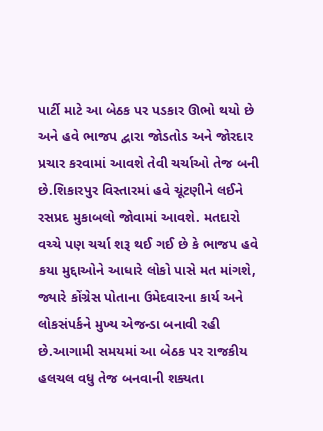પાર્ટી માટે આ બેઠક પર પડકાર ઊભો થયો છે અને હવે ભાજપ દ્વારા જોડતોડ અને જોરદાર પ્રચાર કરવામાં આવશે તેવી ચર્ચાઓ તેજ બની છે.શિકારપુર વિસ્તારમાં હવે ચૂંટણીને લઈને રસપ્રદ મુકાબલો જોવામાં આવશે. મતદારો વચ્ચે પણ ચર્ચા શરૂ થઈ ગઈ છે કે ભાજપ હવે કયા મુદ્દાઓને આધારે લોકો પાસે મત માંગશે, જ્યારે કોંગ્રેસ પોતાના ઉમેદવારના કાર્ય અને લોકસંપર્કને મુખ્ય એજન્ડા બનાવી રહી છે.આગામી સમયમાં આ બેઠક પર રાજકીય હલચલ વધુ તેજ બનવાની શક્યતા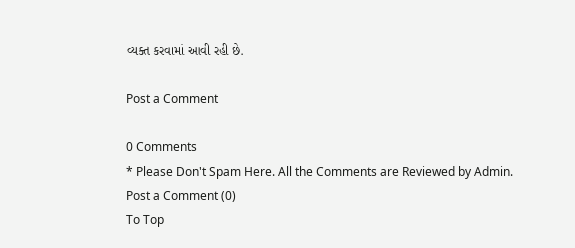વ્યક્ત કરવામાં આવી રહી છે.

Post a Comment

0 Comments
* Please Don't Spam Here. All the Comments are Reviewed by Admin.
Post a Comment (0)
To Top